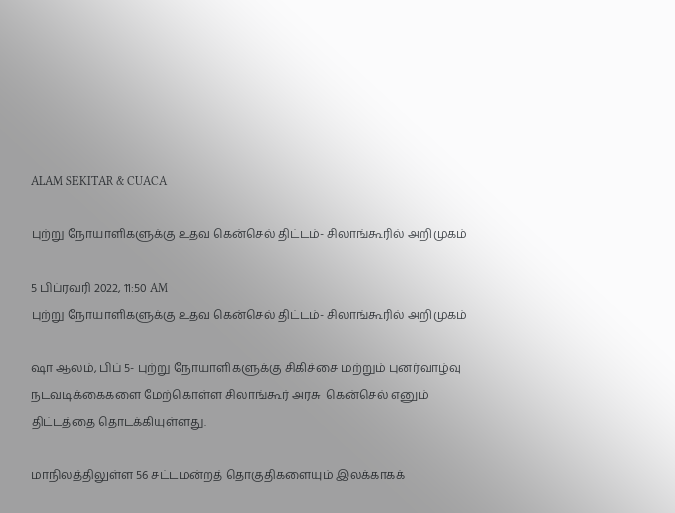ALAM SEKITAR & CUACA

புற்று நோயாளிகளுக்கு உதவ கென்செல் திட்டம்- சிலாங்கூரில் அறிமுகம்

5 பிப்ரவரி 2022, 11:50 AM
புற்று நோயாளிகளுக்கு உதவ கென்செல் திட்டம்- சிலாங்கூரில் அறிமுகம்

ஷா ஆலம், பிப் 5- புற்று நோயாளிகளுக்கு சிகிச்சை மற்றும் புனர்வாழ்வு நடவடிக்கைகளை மேற்கொள்ள சிலாங்கூர் அரசு  கென்செல் எனும் திட்டத்தை தொடக்கியுள்ளது.

மாநிலத்திலுள்ள 56 சட்டமன்றத் தொகுதிகளையும் இலக்காகக்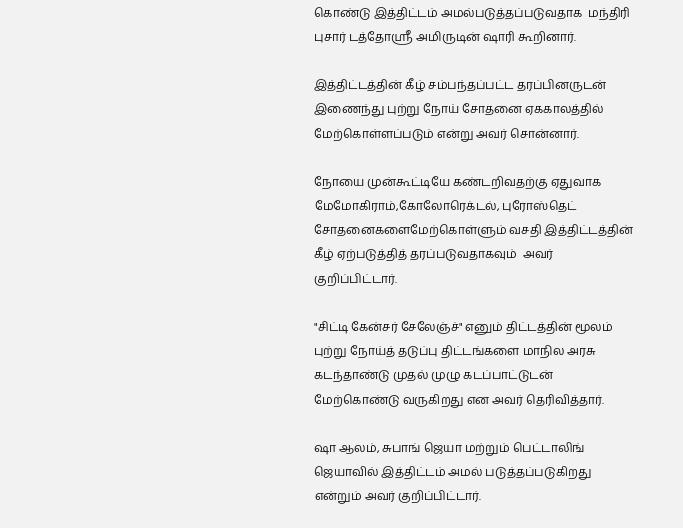கொண்டு இத்திட்டம் அமல்படுத்தப்படுவதாக  மந்திரி புசார் டத்தோஸ்ரீ அமிருடின் ஷாரி கூறினார்.

இத்திட்டத்தின் கீழ் சம்பந்தப்பட்ட தரப்பினருடன் இணைந்து புற்று நோய் சோதனை ஏககாலத்தில் மேற்கொள்ளப்படும் என்று அவர் சொன்னார்.

நோயை முன்கூட்டியே கண்டறிவதற்கு ஏதுவாக மேமோகிராம்,கோலோரெக்டல், புரோஸ்தெட் சோதனைகளைமேற்கொள்ளும் வசதி இத்திட்டத்தின் கீழ் ஏற்படுத்தித் தரப்படுவதாகவும்  அவர் குறிப்பிட்டார்.

"சிட்டி கேன்சர் சேலேஞ்ச்" எனும் திட்டத்தின் மூலம் புற்று நோய்த் தடுப்பு திட்டங்களை மாநில அரசு கடந்தாண்டு முதல் முழு கடப்பாட்டுடன் மேற்கொண்டு வருகிறது என அவர் தெரிவித்தார்.

ஷா ஆலம், சுபாங் ஜெயா மற்றும் பெட்டாலிங் ஜெயாவில் இத்திட்டம் அமல் படுத்தப்படுகிறது என்றும் அவர் குறிப்பிட்டார்.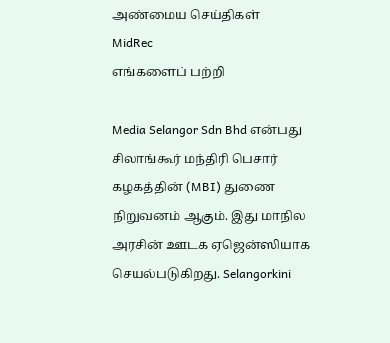அண்மைய செய்திகள்
MidRec
எங்களைப் பற்றி

Media Selangor Sdn Bhd என்பது சிலாங்கூர் மந்திரி பெசார் கழகத்தின் (MBI) துணை நிறுவனம் ஆகும். இது மாநில அரசின் ஊடக ஏஜென்ஸியாக செயல்படுகிறது. Selangorkini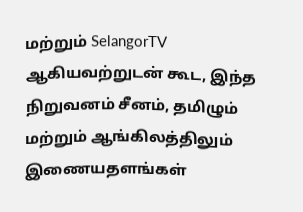மற்றும் SelangorTV ஆகியவற்றுடன் கூட, இந்த நிறுவனம் சீனம், தமிழும் மற்றும் ஆங்கிலத்திலும் இணையதளங்கள்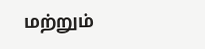மற்றும்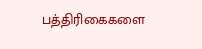பத்திரிகைகளை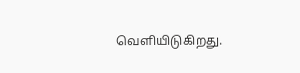வெளியிடுகிறது.